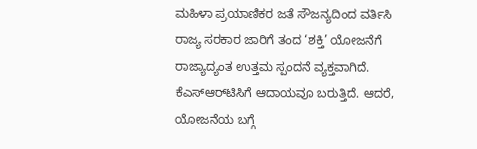ಮಹಿಳಾ ಪ್ರಯಾಣಿಕರ ಜತೆ ಸೌಜನ್ಯದಿಂದ ವರ್ತಿಸಿ
ರಾಜ್ಯ ಸರಕಾರ ಜಾರಿಗೆ ತಂದ ‘ಶಕ್ತಿ’ ಯೋಜನೆಗೆ ರಾಜ್ಯಾದ್ಯಂತ ಉತ್ತಮ ಸ್ಪಂದನೆ ವ್ಯಕ್ತವಾಗಿದೆ. ಕೆಎಸ್‌ಆರ್‌ಟಿಸಿಗೆ ಆದಾಯವೂ ಬರುತ್ತಿದೆ. ಆದರೆ, ಯೋಜನೆಯ ಬಗ್ಗೆ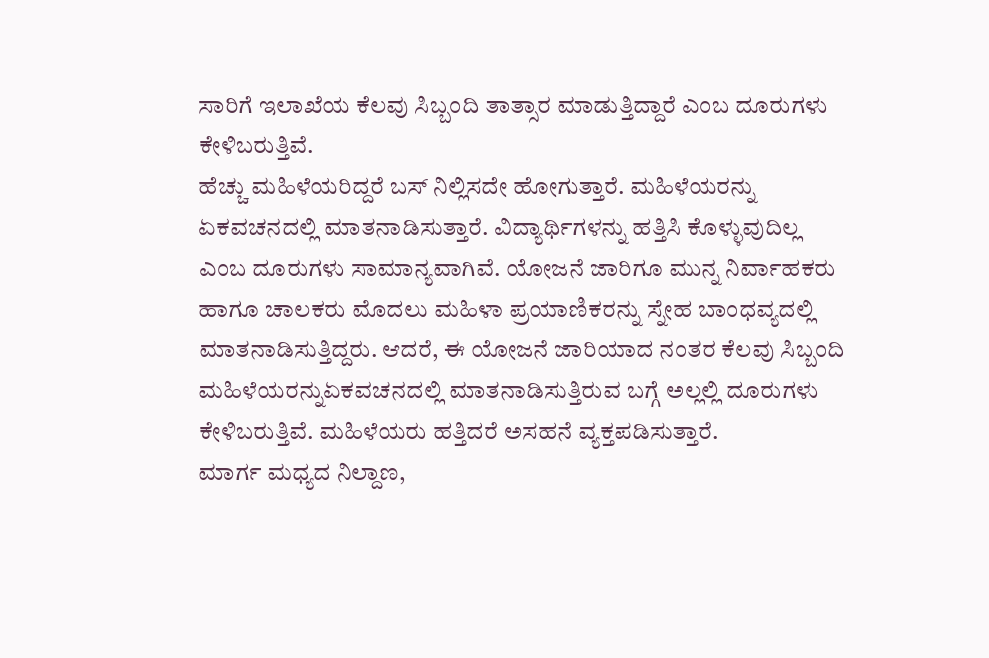ಸಾರಿಗೆ ಇಲಾಖೆಯ ಕೆಲವು ಸಿಬ್ಬಂದಿ ತಾತ್ಸಾರ ಮಾಡುತ್ತಿದ್ದಾರೆ ಎಂಬ ದೂರುಗಳು ಕೇಳಿಬರುತ್ತಿವೆ.
ಹೆಚ್ಚು ಮಹಿಳೆಯರಿದ್ದರೆ ಬಸ್ ನಿಲ್ಲಿಸದೇ ಹೋಗುತ್ತಾರೆ. ಮಹಿಳೆಯರನ್ನು ಏಕವಚನದಲ್ಲಿ ಮಾತನಾಡಿಸುತ್ತಾರೆ. ವಿದ್ಯಾರ್ಥಿಗಳನ್ನು ಹತ್ತಿಸಿ ಕೊಳ್ಳುವುದಿಲ್ಲ ಎಂಬ ದೂರುಗಳು ಸಾಮಾನ್ಯವಾಗಿವೆ. ಯೋಜನೆ ಜಾರಿಗೂ ಮುನ್ನ ನಿರ್ವಾಹಕರು ಹಾಗೂ ಚಾಲಕರು ಮೊದಲು ಮಹಿಳಾ ಪ್ರಯಾಣಿಕರನ್ನು ಸ್ನೇಹ ಬಾಂಧವ್ಯದಲ್ಲಿ ಮಾತನಾಡಿಸುತ್ತಿದ್ದರು. ಆದರೆ, ಈ ಯೋಜನೆ ಜಾರಿಯಾದ ನಂತರ ಕೆಲವು ಸಿಬ್ಬಂದಿ ಮಹಿಳೆಯರನ್ನುಏಕವಚನದಲ್ಲಿ ಮಾತನಾಡಿಸುತ್ತಿರುವ ಬಗ್ಗೆ ಅಲ್ಲಲ್ಲಿ ದೂರುಗಳು ಕೇಳಿಬರುತ್ತಿವೆ. ಮಹಿಳೆಯರು ಹತ್ತಿದರೆ ಅಸಹನೆ ವ್ಯಕ್ತಪಡಿಸುತ್ತಾರೆ.
ಮಾರ್ಗ ಮಧ್ಯದ ನಿಲ್ದಾಣ,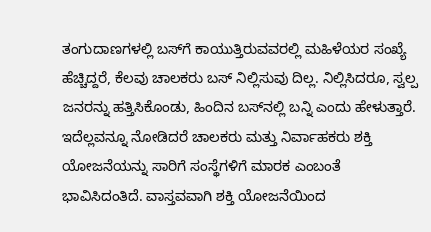ತಂಗುದಾಣಗಳಲ್ಲಿ ಬಸ್‌ಗೆ ಕಾಯುತ್ತಿರುವವರಲ್ಲಿ ಮಹಿಳೆಯರ ಸಂಖ್ಯೆ ಹೆಚ್ಚಿದ್ದರೆ, ಕೆಲವು ಚಾಲಕರು ಬಸ್ ನಿಲ್ಲಿಸುವು ದಿಲ್ಲ. ನಿಲ್ಲಿಸಿದರೂ, ಸ್ವಲ್ಪ ಜನರನ್ನು ಹತ್ತಿಸಿಕೊಂಡು, ಹಿಂದಿನ ಬಸ್‌ನಲ್ಲಿ ಬನ್ನಿ ಎಂದು ಹೇಳುತ್ತಾರೆ. ಇದೆಲ್ಲವನ್ನೂ ನೋಡಿದರೆ ಚಾಲಕರು ಮತ್ತು ನಿರ್ವಾಹಕರು ಶಕ್ತಿ ಯೋಜನೆಯನ್ನು ಸಾರಿಗೆ ಸಂಸ್ಥೆಗಳಿಗೆ ಮಾರಕ ಎಂಬಂತೆ ಭಾವಿಸಿದಂತಿದೆ. ವಾಸ್ತವವಾಗಿ ಶಕ್ತಿ ಯೋಜನೆಯಿಂದ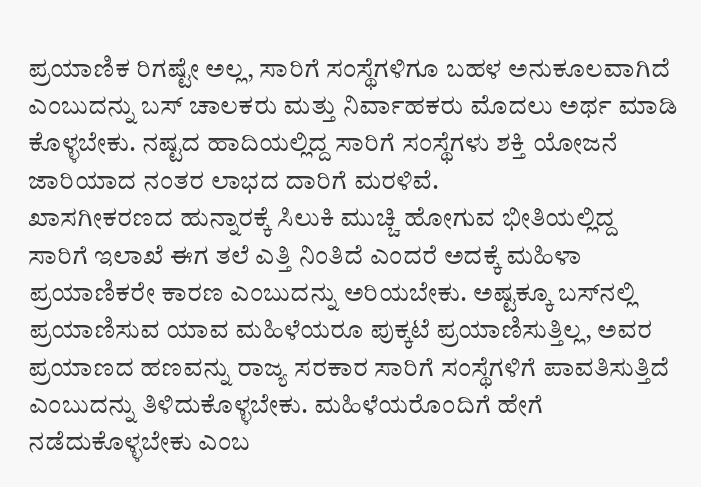ಪ್ರಯಾಣಿಕ ರಿಗಷ್ಟೇ ಅಲ್ಲ, ಸಾರಿಗೆ ಸಂಸ್ಥೆಗಳಿಗೂ ಬಹಳ ಅನುಕೂಲವಾಗಿದೆ ಎಂಬುದನ್ನು ಬಸ್ ಚಾಲಕರು ಮತ್ತು ನಿರ್ವಾಹಕರು ಮೊದಲು ಅರ್ಥ ಮಾಡಿ ಕೊಳ್ಳಬೇಕು. ನಷ್ಟದ ಹಾದಿಯಲ್ಲಿದ್ದ ಸಾರಿಗೆ ಸಂಸ್ಥೆಗಳು ಶಕ್ತಿ ಯೋಜನೆ ಜಾರಿಯಾದ ನಂತರ ಲಾಭದ ದಾರಿಗೆ ಮರಳಿವೆ.
ಖಾಸಗೀಕರಣದ ಹುನ್ನಾರಕ್ಕೆ ಸಿಲುಕಿ ಮುಚ್ಚಿ ಹೋಗುವ ಭೀತಿಯಲ್ಲಿದ್ದ ಸಾರಿಗೆ ಇಲಾಖೆ ಈಗ ತಲೆ ಎತ್ತಿ ನಿಂತಿದೆ ಎಂದರೆ ಅದಕ್ಕೆ ಮಹಿಳಾ ಪ್ರಯಾಣಿಕರೇ ಕಾರಣ ಎಂಬುದನ್ನು ಅರಿಯಬೇಕು. ಅಷ್ಟಕ್ಕೂ ಬಸ್‌ನಲ್ಲಿ ಪ್ರಯಾಣಿಸುವ ಯಾವ ಮಹಿಳೆಯರೂ ಪುಕ್ಕಟೆ ಪ್ರಯಾಣಿಸುತ್ತಿಲ್ಲ, ಅವರ ಪ್ರಯಾಣದ ಹಣವನ್ನು ರಾಜ್ಯ ಸರಕಾರ ಸಾರಿಗೆ ಸಂಸ್ಥೆಗಳಿಗೆ ಪಾವತಿಸುತ್ತಿದೆ ಎಂಬುದನ್ನು ತಿಳಿದುಕೊಳ್ಳಬೇಕು. ಮಹಿಳೆಯರೊಂದಿಗೆ ಹೇಗೆ ನಡೆದುಕೊಳ್ಳಬೇಕು ಎಂಬ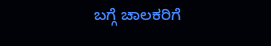ಬಗ್ಗೆ ಚಾಲಕರಿಗೆ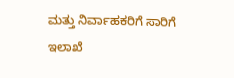ಮತ್ತು ನಿರ್ವಾಹಕರಿಗೆ ಸಾರಿಗೆ ಇಲಾಖೆ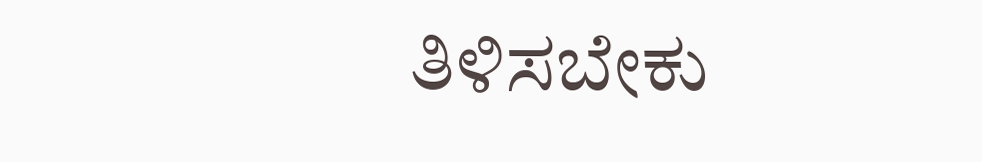ತಿಳಿಸಬೇಕು